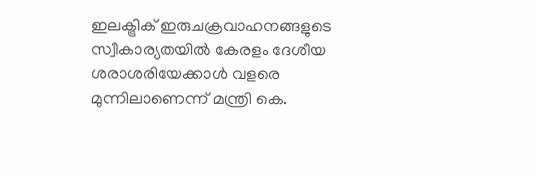ഇലക്ട്രിക് ഇരുചക്രവാഹനങ്ങളുടെ സ്വീകാര്യതയിൽ കേരളം ദേശീയ ശരാശരിയേക്കാൾ വളരെ മുന്നിലാണെന്ന് മന്ത്രി കെ.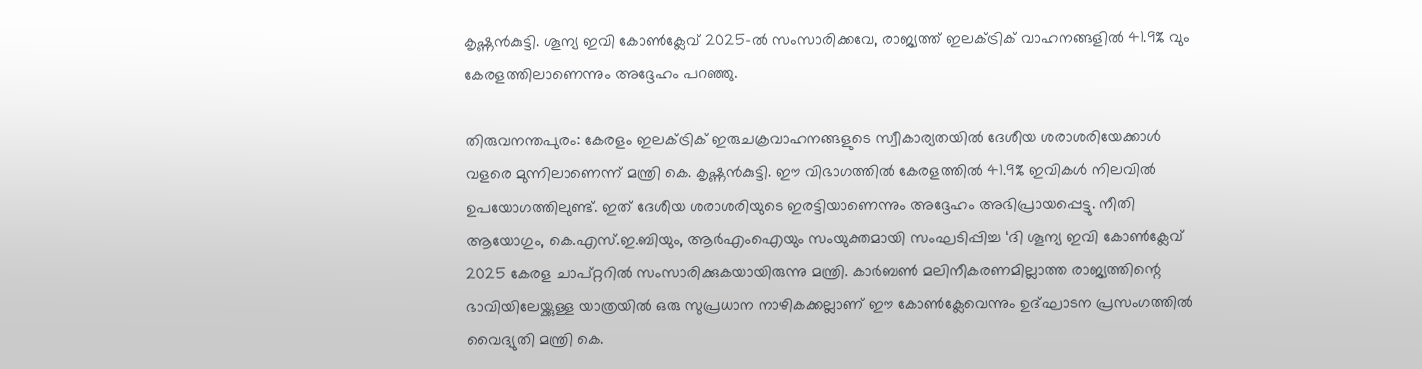കൃഷ്ണന്‍കുട്ടി. ശൂന്യ ഇവി കോണ്‍‍ക്ലേവ് 2025-ൽ സംസാരിക്കവേ, രാജ്യത്ത് ഇലക്ട്രിക് വാഹനങ്ങളിൽ 41.9% വും കേരളത്തിലാണെന്നും അദ്ദേഹം പറഞ്ഞു.

തിരുവനന്തപുരം: കേരളം ഇലക്ട്രിക് ഇരുചക്രവാഹനങ്ങളുടെ സ്വീകാര്യതയിൽ ദേശീയ ശരാശരിയേക്കാൾ വളരെ മുന്നിലാണെന്ന് മന്ത്രി കെ. കൃഷ്ണന്‍കുട്ടി. ഈ വിഭാഗത്തില്‍ കേരളത്തില്‍ 41.9% ഇവികള്‍ നിലവില്‍ ഉപയോഗത്തിലുണ്ട്. ഇത് ദേശീയ ശരാശരിയുടെ ഇരട്ടിയാണെന്നും അദ്ദേഹം അഭിപ്രായപ്പെട്ടു. നീതി ആയോഗും, കെ.എസ്.ഇ.ബിയും, ആര്‍‍എംഐയും സംയുക്തമായി സംഘടിപ്പിച്ച ‘ദി ശൂന്യ ഇവി കോണ്‍‍ക്ലേവ് 2025 കേരള ചാപ്റ്ററിൽ സംസാരിക്കുകയായിരുന്നു മന്ത്രി. കാര്‍‍ബണ്‍ മലിനീകരണമില്ലാത്ത രാജ്യത്തിന്റെ ഭാവിയിലേയ്ക്കുള്ള യാത്രയില്‍ ഒരു സുപ്രധാന നാഴികക്കല്ലാണ് ഈ കോണ്‍ക്ലേവെന്നും ഉദ്ഘാടന പ്രസംഗത്തില്‍ വൈദ്യുതി മന്ത്രി കെ.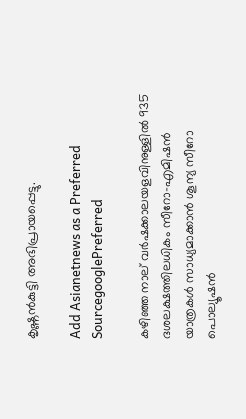കൃഷ്ണന്‍കുട്ടി അഭിപ്രായപ്പെട്ടു.

Add Asianetnews as a Preferred SourcegooglePreferred

കഴിഞ്ഞ നാല് വര്‍‍ഷക്കാലയളവിനുള്ളില്‍ 935 ദശലക്ഷത്തിലധികം സീറോ-എമിഷന്‍ യാത്രകള്‍ സാധ്യമാക്കാന്‍ ശൂന്യ സീറോ പൊല്യൂഷന്‍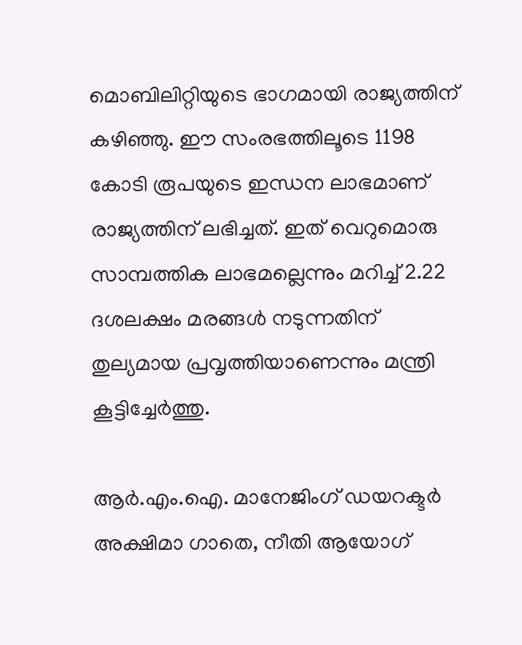മൊബിലിറ്റിയുടെ ഭാഗമായി രാജ്യത്തിന് കഴിഞ്ഞു. ഈ സംരഭത്തിലൂടെ 1198 കോടി രൂപയുടെ ഇന്ധന ലാഭമാണ് രാജ്യത്തിന് ലഭിച്ചത്. ഇത് വെറുമൊരു സാമ്പത്തിക ലാഭമല്ലെന്നും മറിച്ച് 2.22 ദശലക്ഷം മരങ്ങള്‍ നടുന്നതിന് തുല്യമായ പ്രവൃത്തിയാണെന്നും മന്ത്രി കൂട്ടിച്ചേര്‍‍ത്തു.

ആര്‍.എം.ഐ. മാനേജിംഗ് ഡയറക്ടര്‍ അക്ഷിമാ ഗാതെ, നീതി ആയോഗ്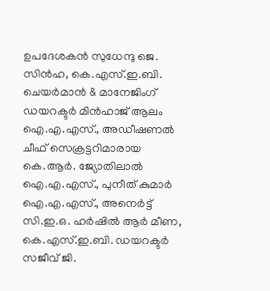ഉപദേശകന്‍ സുധേന്ദു ജെ. സിന്‍‍ഹ, കെ.എസ്.ഇ.ബി. ചെയര്‍മാന്‍ & മാനേജിംഗ് ഡയറക്ടര്‍ മിന്‍‍ഹാജ് ആലം ഐ.എ.എസ്., അഡീഷണല്‍ ചീഫ് സെക്രട്ടറിമാരായ കെ.ആര്‍‍. ജ്യോതിലാല്‍ ഐ.എ.എസ്., പുനീത് കുമാര്‍ ഐ.എ.എസ്., അനെര്‍‍ട്ട് സി.ഇ.ഒ. ഹര്‍ഷില്‍‍ ആര്‍ മീണ, കെ.എസ്.ഇ.ബി. ഡയറക്ടര്‍‍ സജീവ് ജി.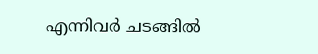എന്നിവര്‍ ചടങ്ങില്‍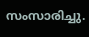സംസാരിച്ചു.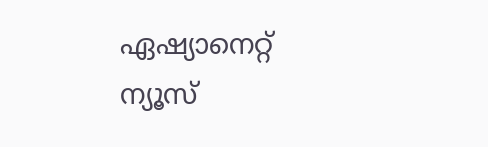ഏഷ്യാനെറ്റ് ന്യൂസ്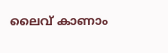ലൈവ് കാണാം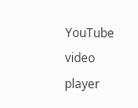YouTube video player